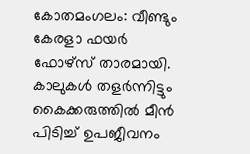കോതമംഗലം: വീണ്ടും കേരളാ ഫയർ ഫോഴ്സ് താരമായി. കാലുകൾ തളർന്നിട്ടും കൈക്കരുത്തിൽ മീൻ പിടിച്ച് ഉപജീവനം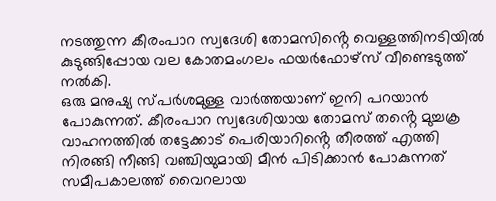നടത്തുന്ന കീരംപാറ സ്വദേശി തോമസിൻ്റെ വെള്ളത്തിനടിയിൽ കുടുങ്ങിപ്പോയ വല കോതമംഗലം ഫയർഫോഴ്സ് വീണ്ടെടുത്ത് നൽകി.
ഒരു മനുഷ്യ സ്പർശമുള്ള വാർത്തയാണ് ഇനി പറയാൻ പോകുന്നത്. കീരംപാറ സ്വദേശിയായ തോമസ് തൻ്റെ മുച്ചക്ര വാഹനത്തിൽ തട്ടേക്കാട് പെരിയാറിൻ്റെ തീരത്ത് എത്തി നിരങ്ങി നീങ്ങി വഞ്ചിയുമായി മീൻ പിടിക്കാൻ പോകുന്നത് സമീപകാലത്ത് വൈറലായ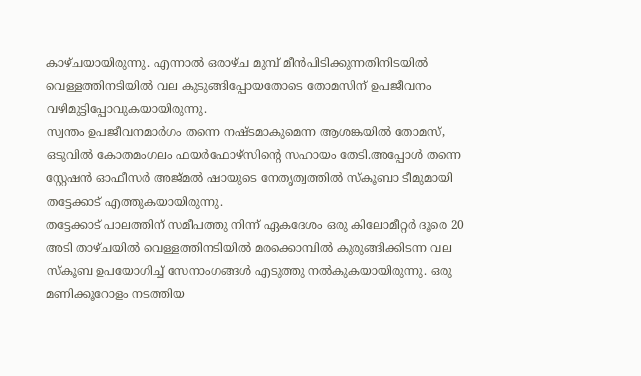കാഴ്ചയായിരുന്നു. എന്നാൽ ഒരാഴ്ച മുമ്പ് മീൻപിടിക്കുന്നതിനിടയിൽ വെള്ളത്തിനടിയിൽ വല കുടുങ്ങിപ്പോയതോടെ തോമസിന് ഉപജീവനം വഴിമുട്ടിപ്പോവുകയായിരുന്നു.
സ്വന്തം ഉപജീവനമാർഗം തന്നെ നഷ്ടമാകുമെന്ന ആശങ്കയിൽ തോമസ്, ഒടുവിൽ കോതമംഗലം ഫയർഫോഴ്സിന്റെ സഹായം തേടി.അപ്പോൾ തന്നെ സ്റ്റേഷൻ ഓഫീസർ അജ്മൽ ഷായുടെ നേതൃത്വത്തിൽ സ്കൂബാ ടീമുമായി തട്ടേക്കാട് എത്തുകയായിരുന്നു.
തട്ടേക്കാട് പാലത്തിന് സമീപത്തു നിന്ന് ഏകദേശം ഒരു കിലോമീറ്റർ ദൂരെ 20 അടി താഴ്ചയിൽ വെള്ളത്തിനടിയിൽ മരക്കൊമ്പിൽ കുരുങ്ങിക്കിടന്ന വല സ്കൂബ ഉപയോഗിച്ച് സേനാംഗങ്ങൾ എടുത്തു നൽകുകയായിരുന്നു. ഒരു മണിക്കൂറോളം നടത്തിയ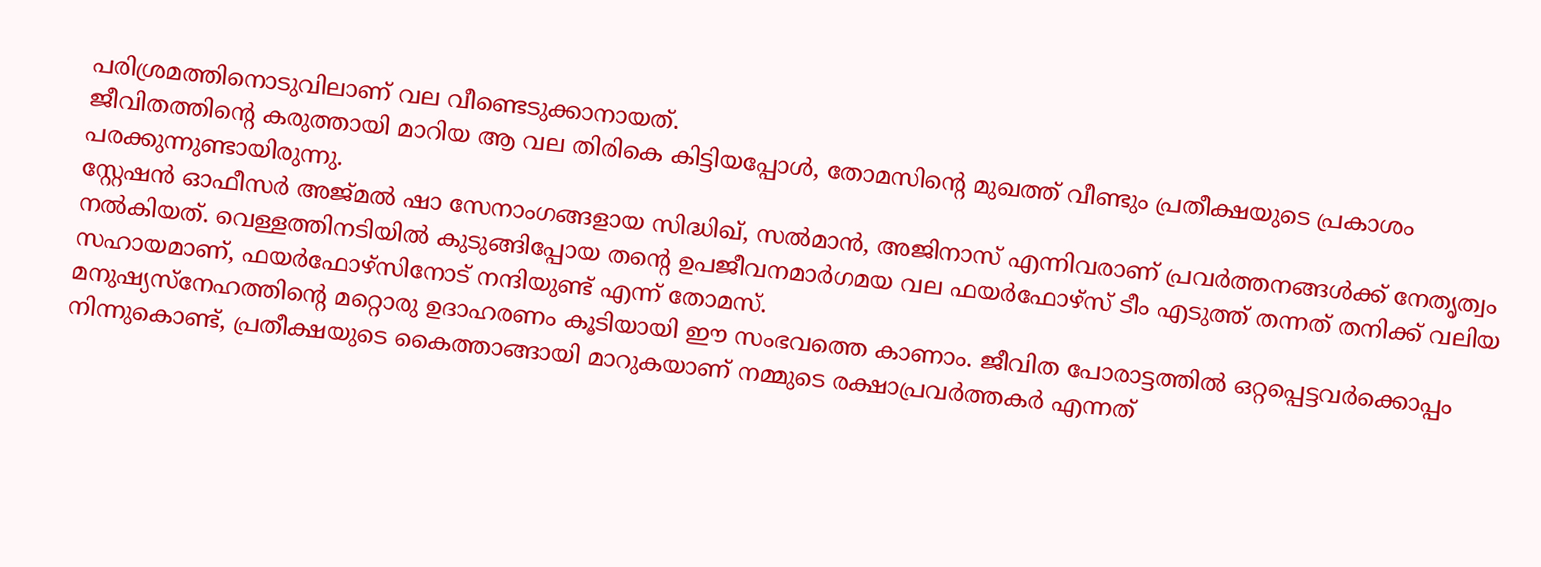പരിശ്രമത്തിനൊടുവിലാണ് വല വീണ്ടെടുക്കാനായത്.
ജീവിതത്തിന്റെ കരുത്തായി മാറിയ ആ വല തിരികെ കിട്ടിയപ്പോൾ, തോമസിന്റെ മുഖത്ത് വീണ്ടും പ്രതീക്ഷയുടെ പ്രകാശം പരക്കുന്നുണ്ടായിരുന്നു.
സ്റ്റേഷൻ ഓഫീസർ അജ്മൽ ഷാ സേനാംഗങ്ങളായ സിദ്ധിഖ്, സൽമാൻ, അജിനാസ് എന്നിവരാണ് പ്രവർത്തനങ്ങൾക്ക് നേതൃത്വം നൽകിയത്. വെള്ളത്തിനടിയിൽ കുടുങ്ങിപ്പോയ തൻ്റെ ഉപജീവനമാർഗമയ വല ഫയർഫോഴ്സ് ടീം എടുത്ത് തന്നത് തനിക്ക് വലിയ സഹായമാണ്, ഫയർഫോഴ്സിനോട് നന്ദിയുണ്ട് എന്ന് തോമസ്.
മനുഷ്യസ്നേഹത്തിന്റെ മറ്റൊരു ഉദാഹരണം കൂടിയായി ഈ സംഭവത്തെ കാണാം. ജീവിത പോരാട്ടത്തിൽ ഒറ്റപ്പെട്ടവർക്കൊപ്പം നിന്നുകൊണ്ട്, പ്രതീക്ഷയുടെ കൈത്താങ്ങായി മാറുകയാണ് നമ്മുടെ രക്ഷാപ്രവർത്തകർ എന്നത്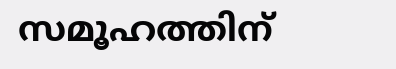സമൂഹത്തിന്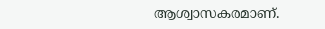ആശ്വാസകരമാണ്.